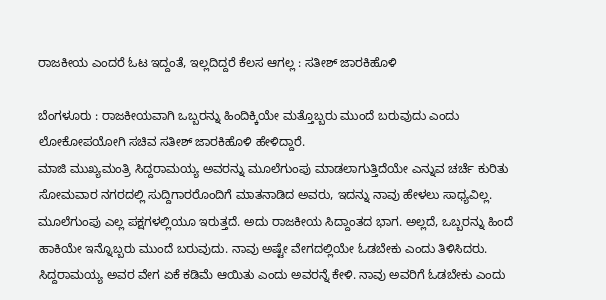ರಾಜಕೀಯ ಎಂದರೆ ಓಟ ಇದ್ದಂತೆ, ಇಲ್ಲದಿದ್ದರೆ ಕೆಲಸ ಆಗಲ್ಲ : ಸತೀಶ್ ಜಾರಕಿಹೊಳಿ

ಬೆಂಗಳೂರು : ರಾಜಕೀಯವಾಗಿ ಒಬ್ಬರನ್ನು ಹಿಂದಿಕ್ಕಿಯೇ ಮತ್ತೊಬ್ಬರು ಮುಂದೆ ಬರುವುದು ಎಂದು ಲೋಕೋಪಯೋಗಿ ಸಚಿವ ಸತೀಶ್ ಜಾರಕಿಹೊಳಿ ಹೇಳಿದ್ದಾರೆ.
ಮಾಜಿ ಮುಖ್ಯಮಂತ್ರಿ ಸಿದ್ದರಾಮಯ್ಯ ಅವರನ್ನು ಮೂಲೆಗುಂಪು ಮಾಡಲಾಗುತ್ತಿದೆಯೇ ಎನ್ನುವ ಚರ್ಚೆ ಕುರಿತು ಸೋಮವಾರ ನಗರದಲ್ಲಿ ಸುದ್ದಿಗಾರರೊಂದಿಗೆ ಮಾತನಾಡಿದ ಅವರು, ಇದನ್ನು ನಾವು ಹೇಳಲು ಸಾಧ್ಯವಿಲ್ಲ. ಮೂಲೆಗುಂಪು ಎಲ್ಲ ಪಕ್ಷಗಳಲ್ಲಿಯೂ ಇರುತ್ತದೆ. ಅದು ರಾಜಕೀಯ ಸಿದ್ದಾಂತದ ಭಾಗ. ಅಲ್ಲದೆ, ಒಬ್ಬರನ್ನು ಹಿಂದೆ ಹಾಕಿಯೇ ಇನ್ನೊಬ್ಬರು ಮುಂದೆ ಬರುವುದು. ನಾವು ಅಷ್ಟೇ ವೇಗದಲ್ಲಿಯೇ ಓಡಬೇಕು ಎಂದು ತಿಳಿಸಿದರು.
ಸಿದ್ದರಾಮಯ್ಯ ಅವರ ವೇಗ ಏಕೆ ಕಡಿಮೆ ಆಯಿತು ಎಂದು ಅವರನ್ನೆ ಕೇಳಿ. ನಾವು ಅವರಿಗೆ ಓಡಬೇಕು ಎಂದು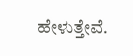ಹೇಳುತ್ತೇವೆ.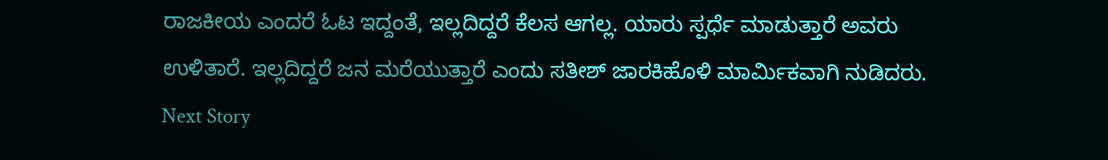ರಾಜಕೀಯ ಎಂದರೆ ಓಟ ಇದ್ದಂತೆ, ಇಲ್ಲದಿದ್ದರೆ ಕೆಲಸ ಆಗಲ್ಲ. ಯಾರು ಸ್ಪರ್ಧೆ ಮಾಡುತ್ತಾರೆ ಅವರು ಉಳಿತಾರೆ. ಇಲ್ಲದಿದ್ದರೆ ಜನ ಮರೆಯುತ್ತಾರೆ ಎಂದು ಸತೀಶ್ ಜಾರಕಿಹೊಳಿ ಮಾರ್ಮಿಕವಾಗಿ ನುಡಿದರು.
Next Story